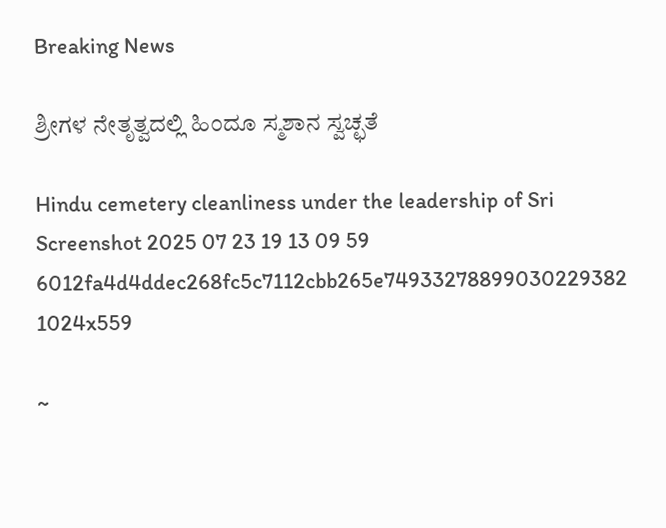Breaking News

ಶ್ರೀಗಳ ನೇತೃತ್ವದಲ್ಲಿ ಹಿಂದೂ ಸ್ಮಶಾನ ಸ್ವಚ್ಛತೆ

Hindu cemetery cleanliness under the leadership of Sri
Screenshot 2025 07 23 19 13 09 59 6012fa4d4ddec268fc5c7112cbb265e74933278899030229382 1024x559

~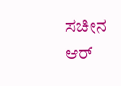ಸಚೀನ ಆರ್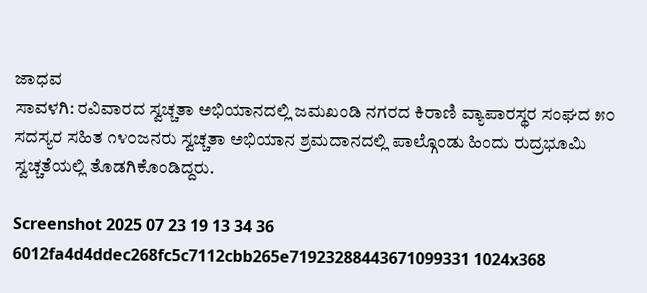ಜಾಧವ
ಸಾವಳಗಿ: ರವಿವಾರದ ಸ್ವಚ್ಚತಾ ಅಭಿಯಾನದಲ್ಲಿ ಜಮಖಂಡಿ ನಗರದ ಕಿರಾಣಿ ವ್ಯಾಪಾರಸ್ಥರ ಸಂಘದ ೫೦ ಸದಸ್ಯರ ಸಹಿತ ೧೪೦ಜನರು ಸ್ವಚ್ಚತಾ ಅಭಿಯಾನ ಶ್ರಮದಾನದಲ್ಲಿ ಪಾಲ್ಗೊಂಡು ಹಿಂದು ರುದ್ರಭೂಮಿ ಸ್ವಚ್ಚತೆಯಲ್ಲಿ ತೊಡಗಿಕೊಂಡಿದ್ದರು.

Screenshot 2025 07 23 19 13 34 36 6012fa4d4ddec268fc5c7112cbb265e71923288443671099331 1024x368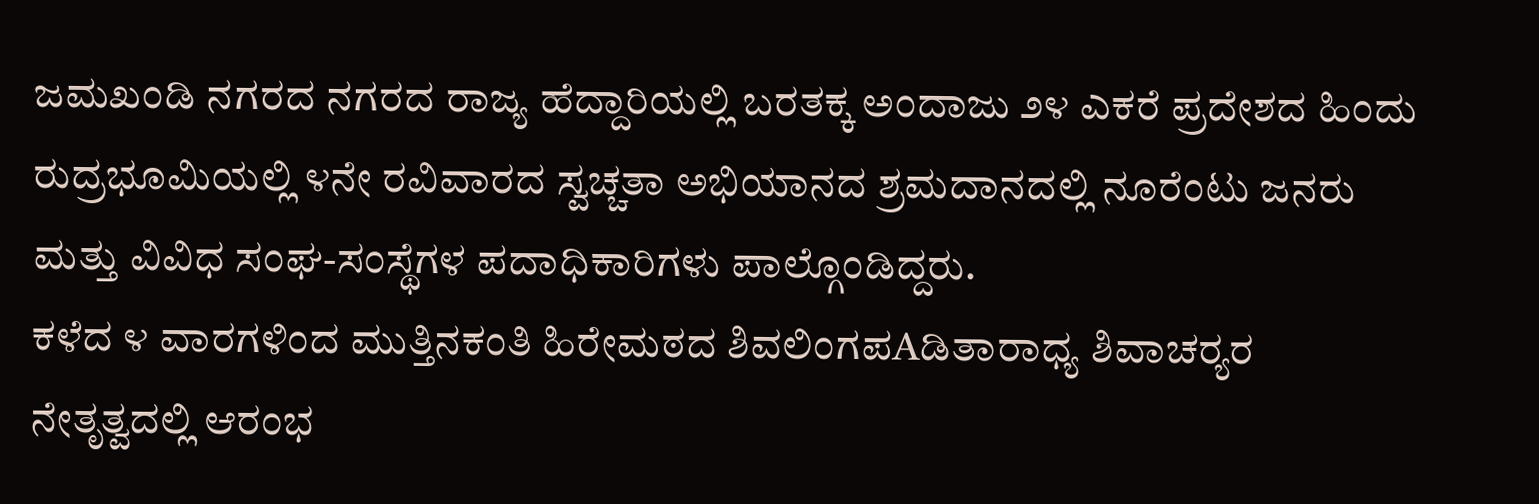ಜಮಖಂಡಿ ನಗರದ ನಗರದ ರಾಜ್ಯ ಹೆದ್ದಾರಿಯಲ್ಲಿ ಬರತಕ್ಕ ಅಂದಾಜು ೨೪ ಎಕರೆ ಪ್ರದೇಶದ ಹಿಂದು ರುದ್ರಭೂಮಿಯಲ್ಲಿ ೪ನೇ ರವಿವಾರದ ಸ್ವಚ್ಚತಾ ಅಭಿಯಾನದ ಶ್ರಮದಾನದಲ್ಲಿ ನೂರೆಂಟು ಜನರು ಮತ್ತು ವಿವಿಧ ಸಂಘ-ಸಂಸ್ಥೆಗಳ ಪದಾಧಿಕಾರಿಗಳು ಪಾಲ್ಗೊಂಡಿದ್ದರು.
ಕಳೆದ ೪ ವಾರಗಳಿಂದ ಮುತ್ತಿನಕಂತಿ ಹಿರೇಮಠದ ಶಿವಲಿಂಗಪAಡಿತಾರಾಧ್ಯ ಶಿವಾಚರ‍್ಯರ ನೇತೃತ್ವದಲ್ಲಿ ಆರಂಭ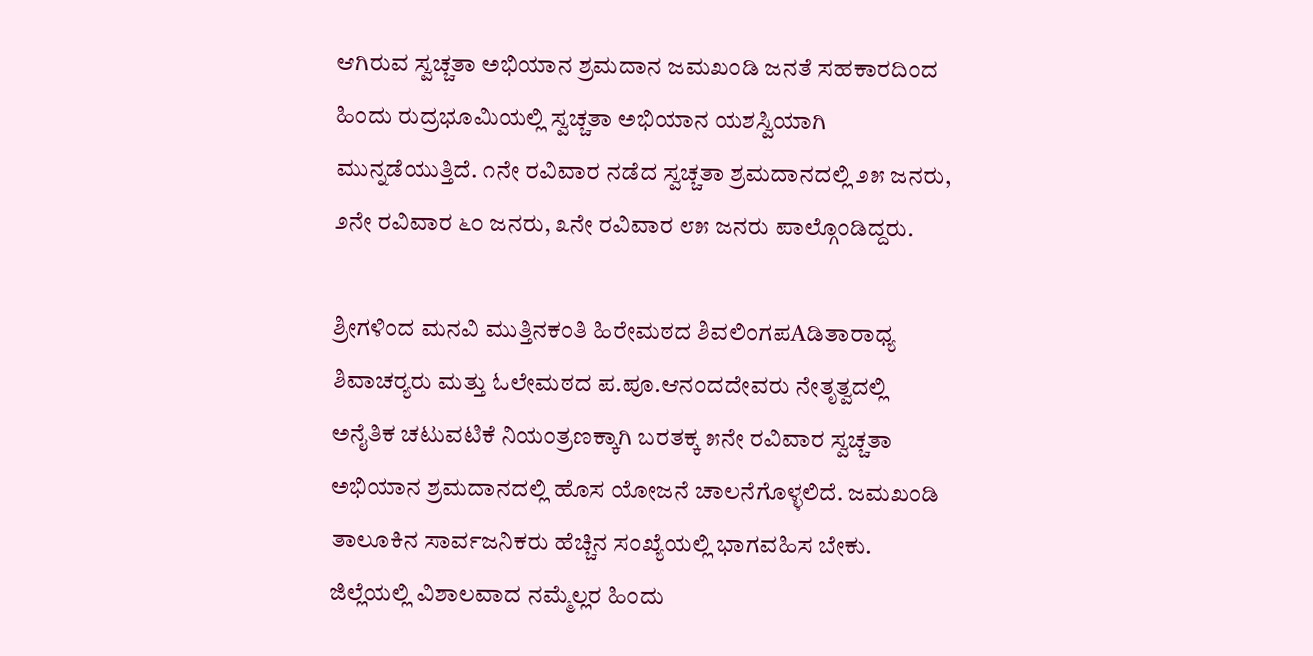ಆಗಿರುವ ಸ್ವಚ್ಚತಾ ಅಭಿಯಾನ ಶ್ರಮದಾನ ಜಮಖಂಡಿ ಜನತೆ ಸಹಕಾರದಿಂದ ಹಿಂದು ರುದ್ರಭೂಮಿಯಲ್ಲಿ ಸ್ವಚ್ಚತಾ ಅಭಿಯಾನ ಯಶಸ್ವಿಯಾಗಿ ಮುನ್ನಡೆಯುತ್ತಿದೆ. ೧ನೇ ರವಿವಾರ ನಡೆದ ಸ್ವಚ್ಚತಾ ಶ್ರಮದಾನದಲ್ಲಿ ೨೫ ಜನರು, ೨ನೇ ರವಿವಾರ ೬೦ ಜನರು, ೩ನೇ ರವಿವಾರ ೮೫ ಜನರು ಪಾಲ್ಗೊಂಡಿದ್ದರು.

ಶ್ರೀಗಳಿಂದ ಮನವಿ ಮುತ್ತಿನಕಂತಿ ಹಿರೇಮಠದ ಶಿವಲಿಂಗಪAಡಿತಾರಾಧ್ಯ ಶಿವಾಚರ‍್ಯರು ಮತ್ತು ಓಲೇಮಠದ ಪ.ಪೂ.ಆನಂದದೇವರು ನೇತೃತ್ವದಲ್ಲಿ ಅನೈತಿಕ ಚಟುವಟಿಕೆ ನಿಯಂತ್ರಣಕ್ಕಾಗಿ ಬರತಕ್ಕ ೫ನೇ ರವಿವಾರ ಸ್ವಚ್ಚತಾ ಅಭಿಯಾನ ಶ್ರಮದಾನದಲ್ಲಿ ಹೊಸ ಯೋಜನೆ ಚಾಲನೆಗೊಳ್ಳಲಿದೆ. ಜಮಖಂಡಿ ತಾಲೂಕಿನ ಸಾರ್ವಜನಿಕರು ಹೆಚ್ಚಿನ ಸಂಖ್ಯೆಯಲ್ಲಿ ಭಾಗವಹಿಸ ಬೇಕು. ಜಿಲ್ಲೆಯಲ್ಲಿ ವಿಶಾಲವಾದ ನಮ್ಮೆಲ್ಲರ ಹಿಂದು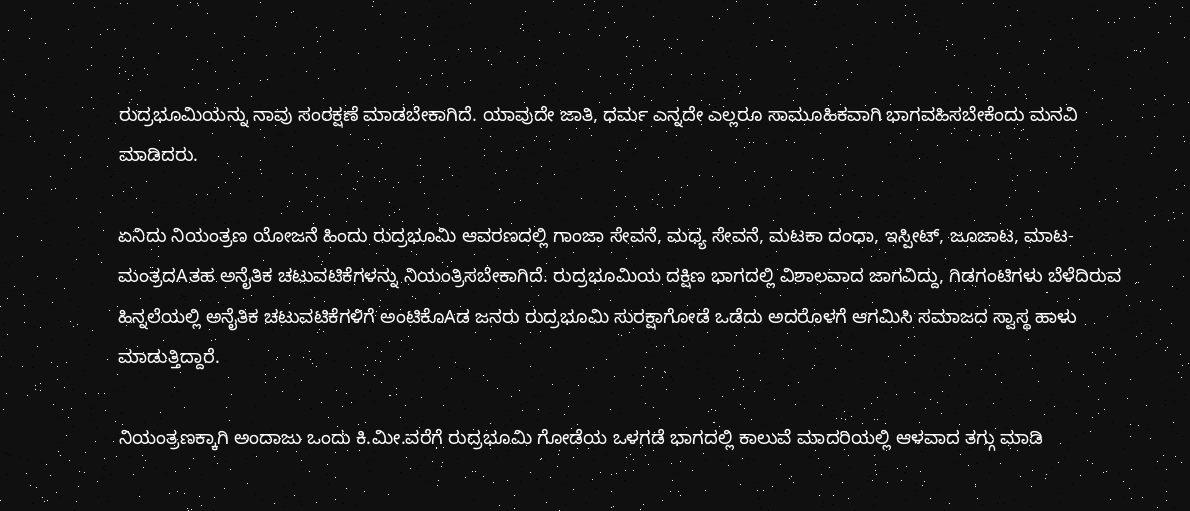ರುದ್ರಭೂಮಿಯನ್ನು ನಾವು ಸಂರಕ್ಷಣೆ ಮಾಡಬೇಕಾಗಿದೆ. ಯಾವುದೇ ಜಾತಿ, ಧರ್ಮ ಎನ್ನದೇ ಎಲ್ಲರೂ ಸಾಮೂಹಿಕವಾಗಿ ಭಾಗವಹಿಸಬೇಕೆಂದು ಮನವಿ ಮಾಡಿದರು.

ಏನಿದು ನಿಯಂತ್ರಣ ಯೋಜನೆ ಹಿಂದು ರುದ್ರಭೂಮಿ ಆವರಣದಲ್ಲಿ ಗಾಂಜಾ ಸೇವನೆ, ಮಧ್ಯ ಸೇವನೆ, ಮಟಕಾ ದಂಧಾ, ಇಸ್ಪೀಟ್, ಜೂಜಾಟ, ಮಾಟ-ಮಂತ್ರದAತಹ ಅನೈತಿಕ ಚಟುವಟಿಕೆಗಳನ್ನು ನಿಯಂತ್ರಿಸಬೇಕಾಗಿದೆ. ರುದ್ರಭೂಮಿಯ ದಕ್ಷಿಣ ಭಾಗದಲ್ಲಿ ವಿಶಾಲವಾದ ಜಾಗವಿದ್ದು, ಗಿಡಗಂಟಿಗಳು ಬೆಳೆದಿರುವ ಹಿನ್ನಲೆಯಲ್ಲಿ ಅನೈತಿಕ ಚಟುವಟಿಕೆಗಳಿಗೆ ಅಂಟಿಕೊAಡ ಜನರು ರುದ್ರಭೂಮಿ ಸುರಕ್ಷಾಗೋಡೆ ಒಡೆದು ಅದರೊಳಗೆ ಆಗಮಿಸಿ ಸಮಾಜದ ಸ್ವಾಸ್ಥ ಹಾಳು ಮಾಡುತ್ತಿದ್ದಾರೆ.

ನಿಯಂತ್ರಣಕ್ಕಾಗಿ ಅಂದಾಜು ಒಂದು ಕಿ.ಮೀ.ವರೆಗೆ ರುದ್ರಭೂಮಿ ಗೋಡೆಯ ಒಳಗಡೆ ಭಾಗದಲ್ಲಿ ಕಾಲುವೆ ಮಾದರಿಯಲ್ಲಿ ಆಳವಾದ ತಗ್ಗು ಮಾಡಿ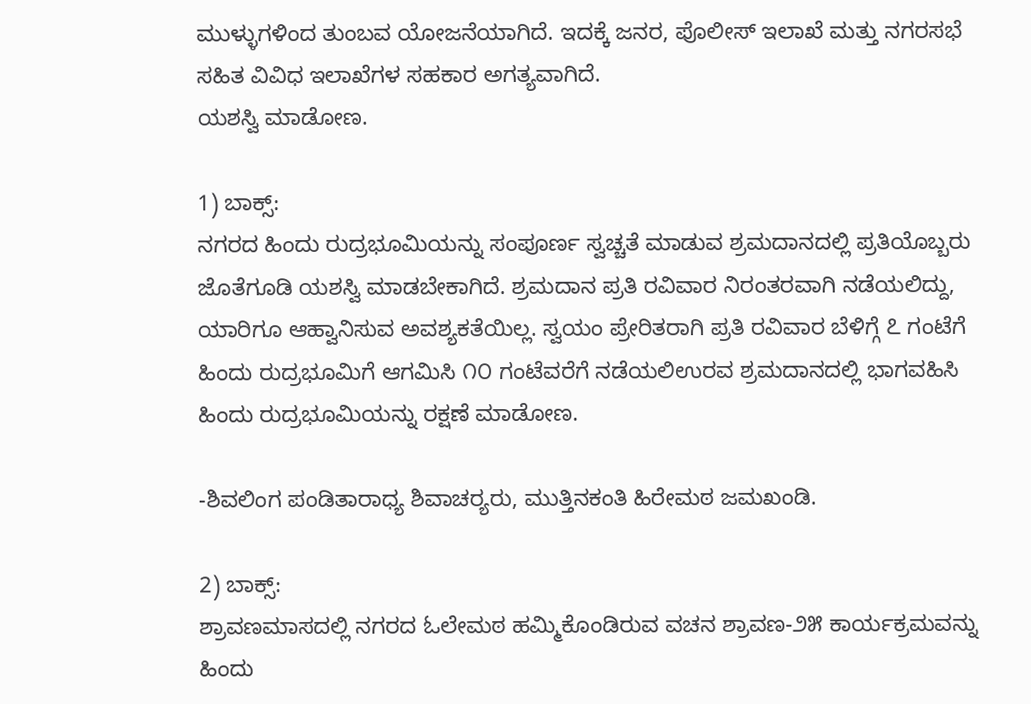ಮುಳ್ಳುಗಳಿಂದ ತುಂಬವ ಯೋಜನೆಯಾಗಿದೆ. ಇದಕ್ಕೆ ಜನರ, ಪೊಲೀಸ್ ಇಲಾಖೆ ಮತ್ತು ನಗರಸಭೆ ಸಹಿತ ವಿವಿಧ ಇಲಾಖೆಗಳ ಸಹಕಾರ ಅಗತ್ಯವಾಗಿದೆ.
ಯಶಸ್ವಿ ಮಾಡೋಣ.

1) ಬಾಕ್ಸ್:
ನಗರದ ಹಿಂದು ರುದ್ರಭೂಮಿಯನ್ನು ಸಂಪೂರ್ಣ ಸ್ವಚ್ಚತೆ ಮಾಡುವ ಶ್ರಮದಾನದಲ್ಲಿ ಪ್ರತಿಯೊಬ್ಬರು ಜೊತೆಗೂಡಿ ಯಶಸ್ವಿ ಮಾಡಬೇಕಾಗಿದೆ. ಶ್ರಮದಾನ ಪ್ರತಿ ರವಿವಾರ ನಿರಂತರವಾಗಿ ನಡೆಯಲಿದ್ದು, ಯಾರಿಗೂ ಆಹ್ವಾನಿಸುವ ಅವಶ್ಯಕತೆಯಿಲ್ಲ. ಸ್ವಯಂ ಪ್ರೇರಿತರಾಗಿ ಪ್ರತಿ ರವಿವಾರ ಬೆಳಿಗ್ಗೆ ೭ ಗಂಟೆಗೆ ಹಿಂದು ರುದ್ರಭೂಮಿಗೆ ಆಗಮಿಸಿ ೧೦ ಗಂಟೆವರೆಗೆ ನಡೆಯಲಿಉರವ ಶ್ರಮದಾನದಲ್ಲಿ ಭಾಗವಹಿಸಿ ಹಿಂದು ರುದ್ರಭೂಮಿಯನ್ನು ರಕ್ಷಣೆ ಮಾಡೋಣ.

-ಶಿವಲಿಂಗ ಪಂಡಿತಾರಾಧ್ಯ ಶಿವಾಚರ‍್ಯರು, ಮುತ್ತಿನಕಂತಿ ಹಿರೇಮಠ ಜಮಖಂಡಿ.

2) ಬಾಕ್ಸ್:
ಶ್ರಾವಣಮಾಸದಲ್ಲಿ ನಗರದ ಓಲೇಮಠ ಹಮ್ಮಿಕೊಂಡಿರುವ ವಚನ ಶ್ರಾವಣ-೨೫ ಕಾರ್ಯಕ್ರಮವನ್ನು ಹಿಂದು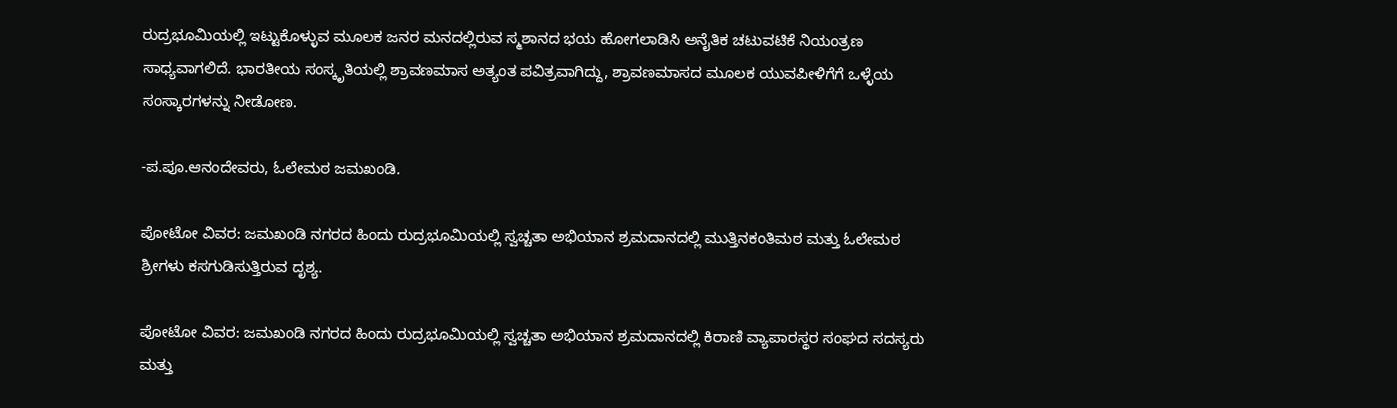ರುದ್ರಭೂಮಿಯಲ್ಲಿ ಇಟ್ಟುಕೊಳ್ಳುವ ಮೂಲಕ ಜನರ ಮನದಲ್ಲಿರುವ ಸ್ಮಶಾನದ ಭಯ ಹೋಗಲಾಡಿಸಿ ಅನೈತಿಕ ಚಟುವಟಿಕೆ ನಿಯಂತ್ರಣ ಸಾಧ್ಯವಾಗಲಿದೆ. ಭಾರತೀಯ ಸಂಸ್ಕೃತಿಯಲ್ಲಿ ಶ್ರಾವಣಮಾಸ ಅತ್ಯಂತ ಪವಿತ್ರವಾಗಿದ್ದು, ಶ್ರಾವಣಮಾಸದ ಮೂಲಕ ಯುವಪೀಳಿಗೆಗೆ ಒಳ್ಳೆಯ ಸಂಸ್ಕಾರಗಳನ್ನು ನೀಡೋಣ.

-ಪ.ಪೂ.ಆನಂದೇವರು, ಓಲೇಮಠ ಜಮಖಂಡಿ.

ಪೋಟೋ ವಿವರ: ಜಮಖಂಡಿ ನಗರದ ಹಿಂದು ರುದ್ರಭೂಮಿಯಲ್ಲಿ ಸ್ವಚ್ಚತಾ ಅಭಿಯಾನ ಶ್ರಮದಾನದಲ್ಲಿ ಮುತ್ತಿನಕಂತಿಮಠ ಮತ್ತು ಓಲೇಮಠ ಶ್ರೀಗಳು ಕಸಗುಡಿಸುತ್ತಿರುವ ದೃಶ್ಯ.

ಪೋಟೋ ವಿವರ: ಜಮಖಂಡಿ ನಗರದ ಹಿಂದು ರುದ್ರಭೂಮಿಯಲ್ಲಿ ಸ್ವಚ್ಚತಾ ಅಭಿಯಾನ ಶ್ರಮದಾನದಲ್ಲಿ ಕಿರಾಣಿ ವ್ಯಾಪಾರಸ್ಥರ ಸಂಘದ ಸದಸ್ಯರು ಮತ್ತು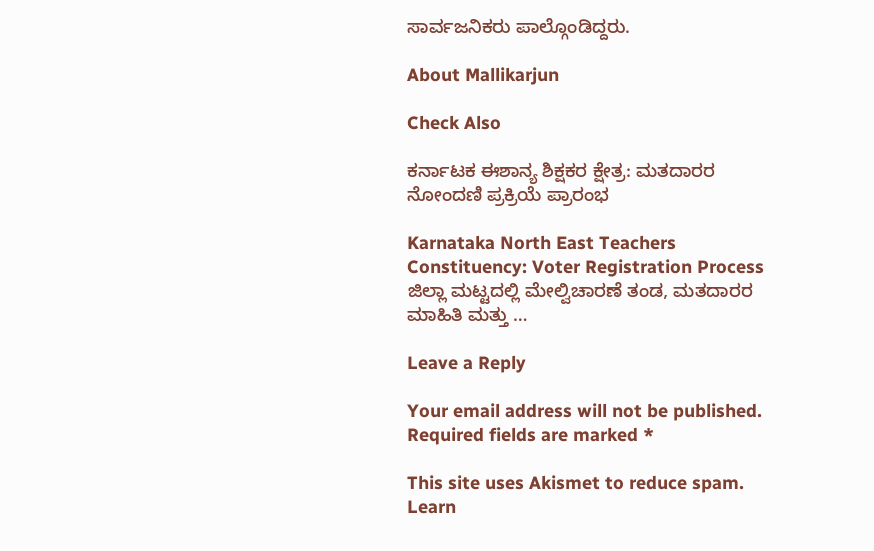ಸಾರ್ವಜನಿಕರು ಪಾಲ್ಗೊಂಡಿದ್ದರು.

About Mallikarjun

Check Also

ಕರ್ನಾಟಕ ಈಶಾನ್ಯ ಶಿಕ್ಷಕರ ಕ್ಷೇತ್ರ: ಮತದಾರರ ನೋಂದಣಿ ಪ್ರಕ್ರಿಯೆ ಪ್ರಾರಂಭ

Karnataka North East Teachers Constituency: Voter Registration Process ಜಿಲ್ಲಾ ಮಟ್ಟದಲ್ಲಿ ಮೇಲ್ವಿಚಾರಣೆ ತಂಡ, ಮತದಾರರ ಮಾಹಿತಿ ಮತ್ತು …

Leave a Reply

Your email address will not be published. Required fields are marked *

This site uses Akismet to reduce spam. Learn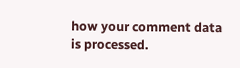how your comment data is processed.